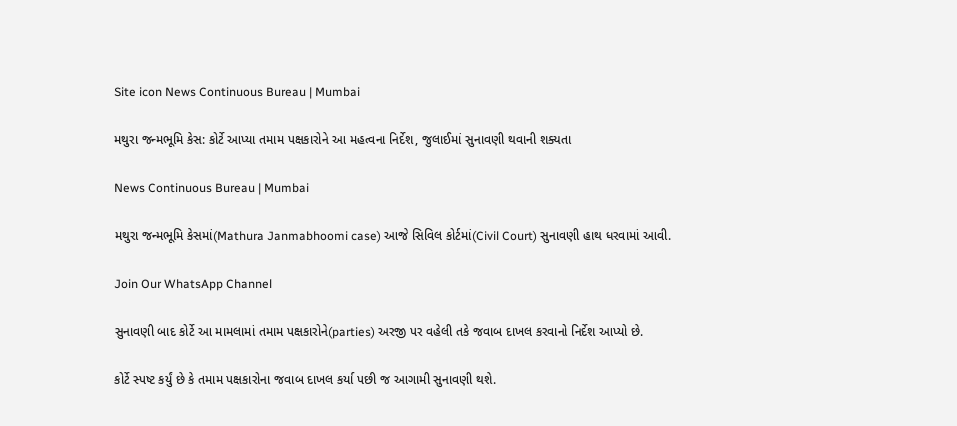Site icon News Continuous Bureau | Mumbai

મથુરા જન્મભૂમિ કેસ: કોર્ટે આપ્યા તમામ પક્ષકારોને આ મહત્વના નિર્દેશ, જુલાઈમાં સુનાવણી થવાની શક્યતા

News Continuous Bureau | Mumbai

મથુરા જન્મભૂમિ કેસમાં(Mathura Janmabhoomi case) આજે સિવિલ કોર્ટમાં(Civil Court) સુનાવણી હાથ ધરવામાં આવી.

Join Our WhatsApp Channel

સુનાવણી બાદ કોર્ટે આ મામલામાં તમામ પક્ષકારોને(parties) અરજી પર વહેલી તકે જવાબ દાખલ કરવાનો નિર્દેશ આપ્યો છે.

કોર્ટે સ્પષ્ટ કર્યું છે કે તમામ પક્ષકારોના જવાબ દાખલ કર્યા પછી જ આગામી સુનાવણી થશે.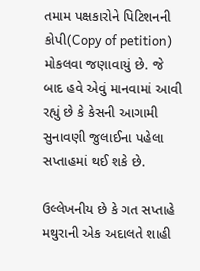તમામ પક્ષકારોને પિટિશનની કોપી(Copy of petition) મોકલવા જણાવાયું છે. જે બાદ હવે એવું માનવામાં આવી રહ્યું છે કે કેસની આગામી સુનાવણી જુલાઈના પહેલા સપ્તાહમાં થઈ શકે છે.

ઉલ્લેખનીય છે કે ગત સપ્તાહે મથુરાની એક અદાલતે શાહી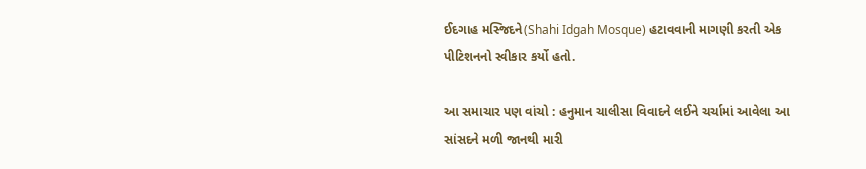ઈદગાહ મસ્જિદને(Shahi Idgah Mosque) હટાવવાની માગણી કરતી એક પીટિશનનો સ્વીકાર કર્યો હતો.

આ સમાચાર પણ વાંચો : હનુમાન ચાલીસા વિવાદને લઈને ચર્ચામાં આવેલા આ સાંસદને મળી જાનથી મારી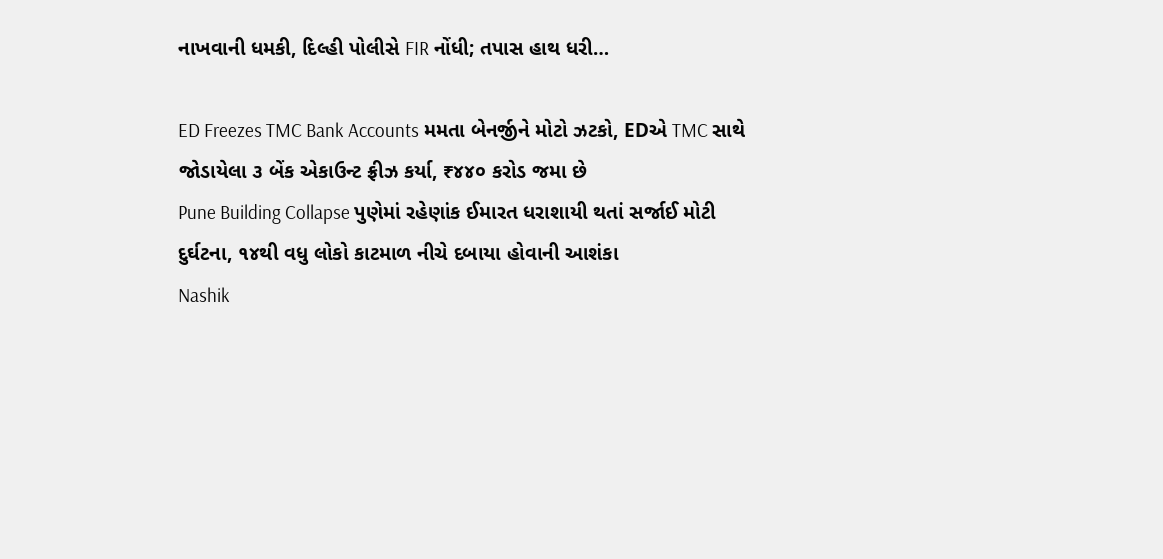નાખવાની ધમકી, દિલ્હી પોલીસે FIR નોંધી; તપાસ હાથ ધરી…

ED Freezes TMC Bank Accounts મમતા બેનર્જીને મોટો ઝટકો, EDએ TMC સાથે જોડાયેલા ૩ બેંક એકાઉન્ટ ફ્રીઝ કર્યા, ₹૪૪૦ કરોડ જમા છે
Pune Building Collapse પુણેમાં રહેણાંક ઈમારત ધરાશાયી થતાં સર્જાઈ મોટી દુર્ઘટના, ૧૪થી વધુ લોકો કાટમાળ નીચે દબાયા હોવાની આશંકા
Nashik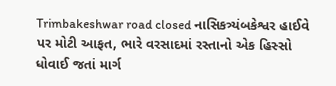Trimbakeshwar road closed નાસિકત્ર્યંબકેશ્વર હાઈવે પર મોટી આફત, ભારે વરસાદમાં રસ્તાનો એક હિસ્સો ધોવાઈ જતાં માર્ગ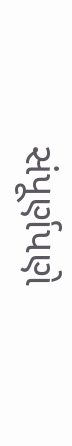સંપૂર્ણપણે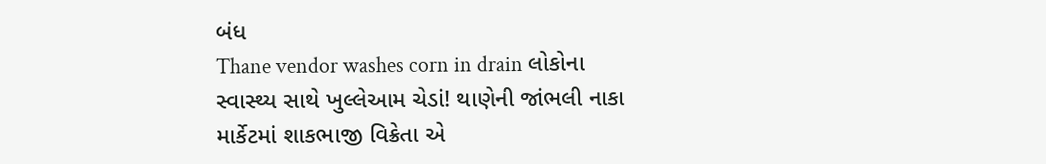બંધ
Thane vendor washes corn in drain લોકોના સ્વાસ્થ્ય સાથે ખુલ્લેઆમ ચેડાં! થાણેની જાંભલી નાકા માર્કેટમાં શાકભાજી વિક્રેતા એ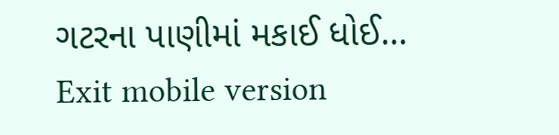ગટરના પાણીમાં મકાઈ ધોઈ…
Exit mobile version